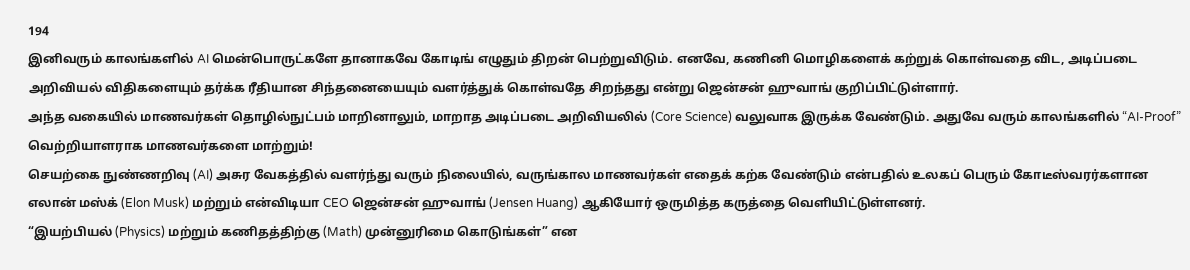194
இனிவரும் காலங்களில் AI மென்பொருட்களே தானாகவே கோடிங் எழுதும் திறன் பெற்றுவிடும். எனவே, கணினி மொழிகளைக் கற்றுக் கொள்வதை விட, அடிப்படை அறிவியல் விதிகளையும் தர்க்க ரீதியான சிந்தனையையும் வளர்த்துக் கொள்வதே சிறந்தது என்று ஜென்சன் ஹுவாங் குறிப்பிட்டுள்ளார்.
அந்த வகையில் மாணவர்கள் தொழில்நுட்பம் மாறினாலும், மாறாத அடிப்படை அறிவியலில் (Core Science) வலுவாக இருக்க வேண்டும். அதுவே வரும் காலங்களில் “AI-Proof” வெற்றியாளராக மாணவர்களை மாற்றும்!
செயற்கை நுண்ணறிவு (AI) அசுர வேகத்தில் வளர்ந்து வரும் நிலையில், வருங்கால மாணவர்கள் எதைக் கற்க வேண்டும் என்பதில் உலகப் பெரும் கோடீஸ்வரர்களான எலான் மஸ்க் (Elon Musk) மற்றும் என்விடியா CEO ஜென்சன் ஹுவாங் (Jensen Huang) ஆகியோர் ஒருமித்த கருத்தை வெளியிட்டுள்ளனர்.
“இயற்பியல் (Physics) மற்றும் கணிதத்திற்கு (Math) முன்னுரிமை கொடுங்கள்” என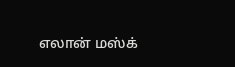எலான் மஸ்க்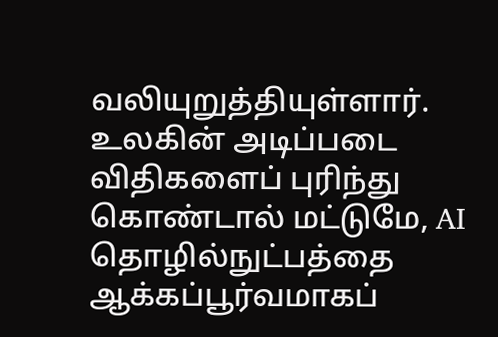வலியுறுத்தியுள்ளார். உலகின் அடிப்படை விதிகளைப் புரிந்து கொண்டால் மட்டுமே, AI தொழில்நுட்பத்தை ஆக்கப்பூர்வமாகப்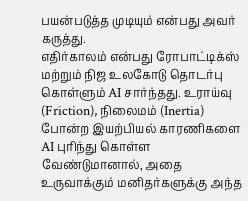பயன்படுத்த முடியும் என்பது அவர் கருத்து.
எதிர்காலம் என்பது ரோபாட்டிக்ஸ் மற்றும் நிஜ உலகோடு தொடர்பு கொள்ளும் AI சார்ந்தது. உராய்வு (Friction), நிலைமம் (Inertia) போன்ற இயற்பியல் காரணிகளை AI புரிந்து கொள்ள வேண்டுமானால், அதை உருவாக்கும் மனிதர்களுக்கு அந்த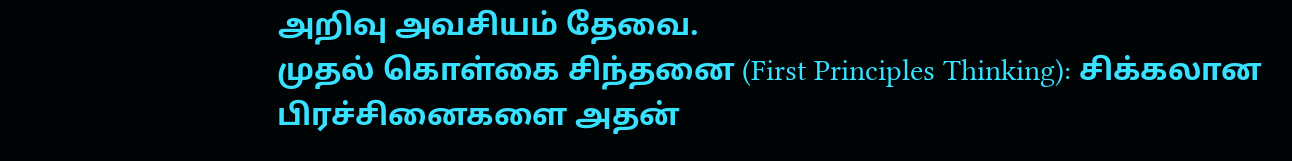அறிவு அவசியம் தேவை.
முதல் கொள்கை சிந்தனை (First Principles Thinking): சிக்கலான பிரச்சினைகளை அதன்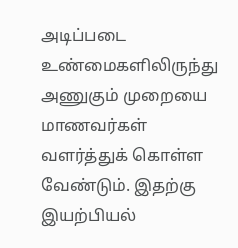அடிப்படை உண்மைகளிலிருந்து அணுகும் முறையை மாணவர்கள் வளர்த்துக் கொள்ள வேண்டும். இதற்கு இயற்பியல்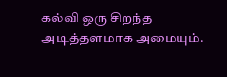கல்வி ஒரு சிறந்த அடித்தளமாக அமையும்.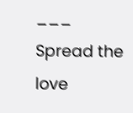___
Spread the love